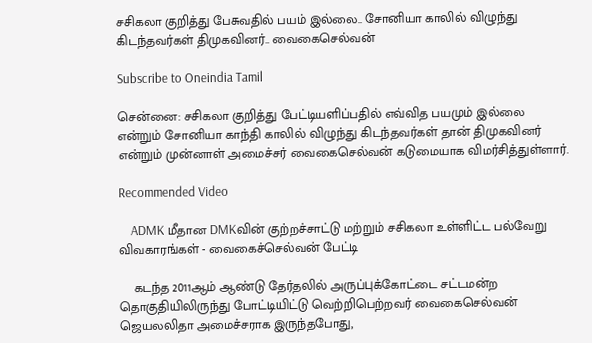சசிகலா குறித்து பேசுவதில் பயம் இல்லை.. சோனியா காலில் விழுந்து கிடந்தவர்கள் திமுகவினர்.. வைகைசெல்வன்

Subscribe to Oneindia Tamil

சென்னை: சசிகலா குறித்து பேட்டியளிப்பதில் எவ்வித பயமும் இல்லை என்றும் சோனியா காந்தி காலில் விழுந்து கிடந்தவர்கள் தான் திமுகவினர் என்றும் முன்னாள் அமைச்சர் வைகைசெல்வன் கடுமையாக விமர்சித்துள்ளார்.

Recommended Video

    ADMK மீதான DMKவின் குற்றச்சாட்டு மற்றும் சசிகலா உள்ளிட்ட பல்வேறு விவகாரங்கள் - வைகைச்செல்வன் பேட்டி

    கடந்த 2011ஆம் ஆண்டு தேர்தலில் அருப்புக்கோட்டை சட்டமன்ற தொகுதியிலிருந்து போட்டியிட்டு வெற்றிபெற்றவர் வைகைசெல்வன் ஜெயலலிதா அமைச்சராக இருந்தபோது,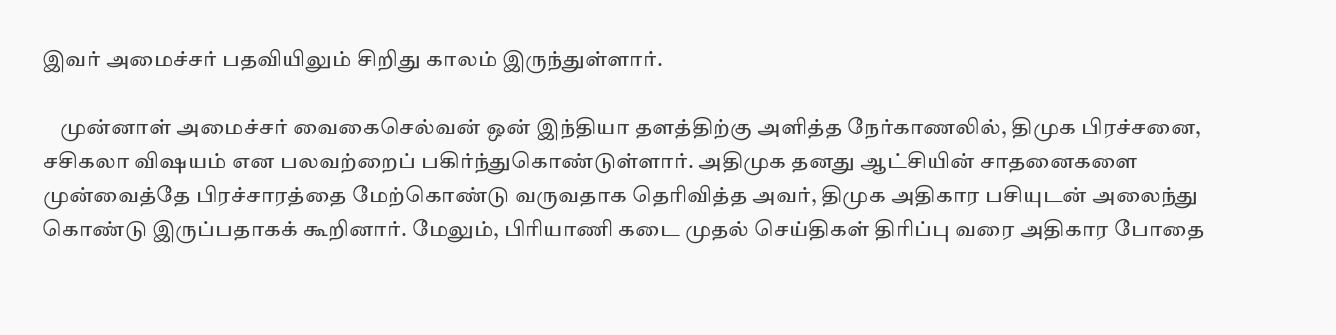இவர் அமைச்சர் பதவியிலும் சிறிது காலம் இருந்துள்ளார்.

    முன்னாள் அமைச்சர் வைகைசெல்வன் ஒன் இந்தியா தளத்திற்கு அளித்த நேர்காணலில், திமுக பிரச்சனை, சசிகலா விஷயம் என பலவற்றைப் பகிர்ந்துகொண்டுள்ளார். அதிமுக தனது ஆட்சியின் சாதனைகளை முன்வைத்தே பிரச்சாரத்தை மேற்கொண்டு வருவதாக தெரிவித்த அவர், திமுக அதிகார பசியுடன் அலைந்து கொண்டு இருப்பதாகக் கூறினார். மேலும், பிரியாணி கடை முதல் செய்திகள் திரிப்பு வரை அதிகார போதை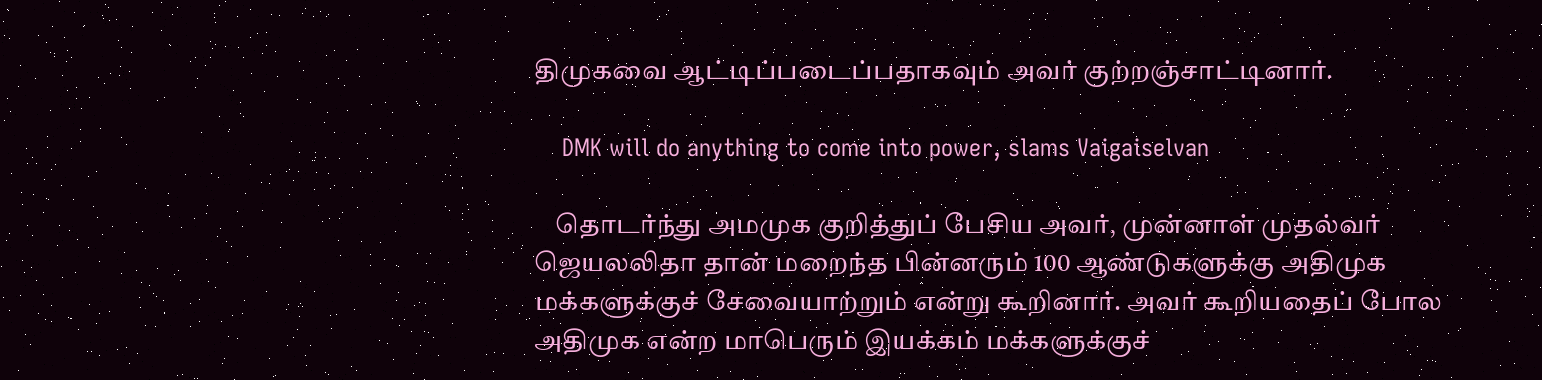திமுகவை ஆட்டிப்படைப்பதாகவும் அவர் குற்றஞ்சாட்டினார்.

    DMK will do anything to come into power, slams Vaigaiselvan

    தொடர்ந்து அமமுக குறித்துப் பேசிய அவர், முன்னாள் முதல்வர் ஜெயலலிதா தான் மறைந்த பின்னரும் 100 ஆண்டுகளுக்கு அதிமுக மக்களுக்குச் சேவையாற்றும் என்று கூறினார். அவர் கூறியதைப் போல அதிமுக என்ற மாபெரும் இயக்கம் மக்களுக்குச்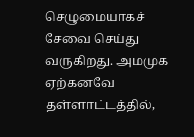செழுமையாகச் சேவை செய்து வருகிறது. அமமுக ஏற்கனவே தள்ளாட்டத்தில்,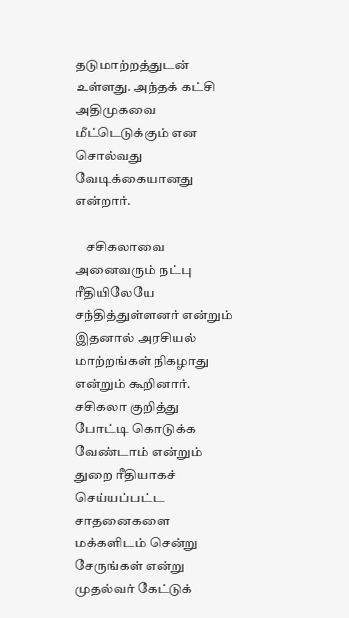தடுமாற்றத்துடன் உள்ளது. அந்தக் கட்சி அதிமுகவை மீட்டெடுக்கும் என சொல்வது வேடிக்கையானது என்றார்.

    சசிகலாவை அனைவரும் நட்பு ரீதியிலேயே சந்தித்துள்ளனர் என்றும் இதனால் அரசியல் மாற்றங்கள் நிகழாது என்றும் கூறினார். சசிகலா குறித்து போட்டி கொடுக்க வேண்டாம் என்றும் துறை ரீதியாகச் செய்யப்பட்ட சாதனைகளை மக்களிடம் சென்று சேருங்கள் என்று முதல்வர் கேட்டுக்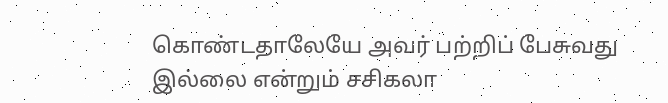கொண்டதாலேயே அவர் பற்றிப் பேசுவது இல்லை என்றும் சசிகலா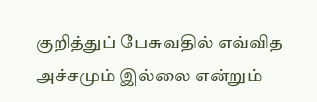குறித்துப் பேசுவதில் எவ்வித அச்சமும் இல்லை என்றும்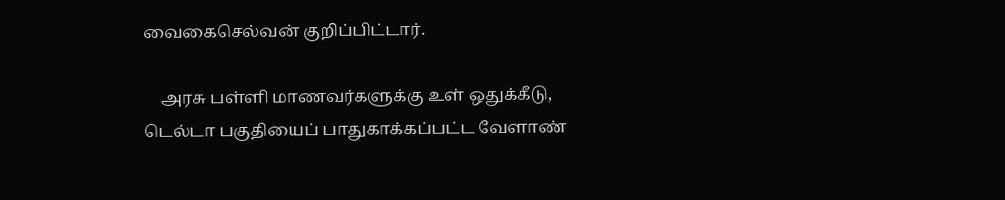வைகைசெல்வன் குறிப்பிட்டார்.

    அரசு பள்ளி மாணவர்களுக்கு உள் ஒதுக்கீடு, டெல்டா பகுதியைப் பாதுகாக்கப்பட்ட வேளாண்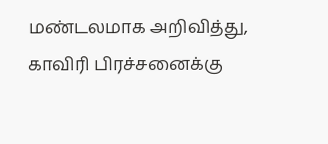மண்டலமாக அறிவித்து, காவிரி பிரச்சனைக்கு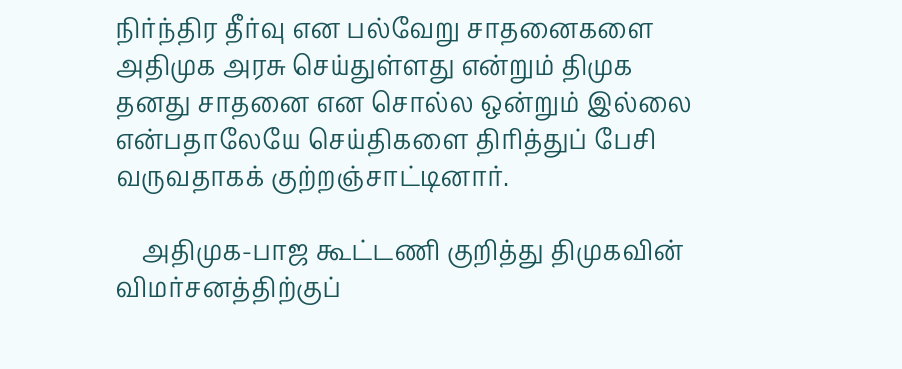நிர்ந்திர தீர்வு என பல்வேறு சாதனைகளை அதிமுக அரசு செய்துள்ளது என்றும் திமுக தனது சாதனை என சொல்ல ஒன்றும் இல்லை என்பதாலேயே செய்திகளை திரித்துப் பேசி வருவதாகக் குற்றஞ்சாட்டினார்.

    அதிமுக-பாஜ கூட்டணி குறித்து திமுகவின் விமர்சனத்திற்குப்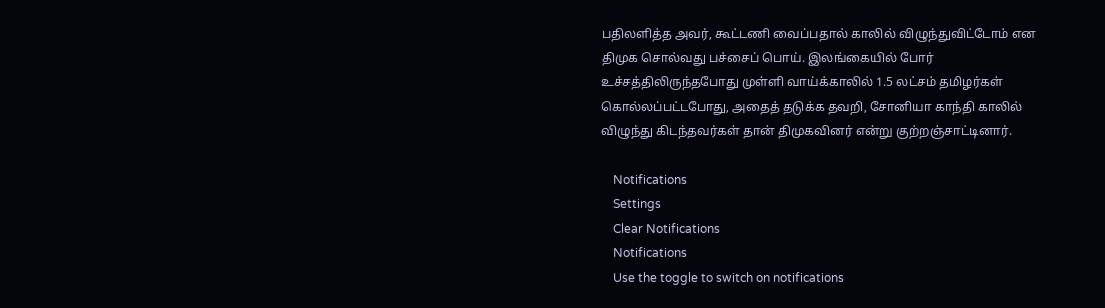பதிலளித்த அவர், கூட்டணி வைப்பதால் காலில் விழுந்துவிட்டோம் என திமுக சொல்வது பச்சைப் பொய். இலங்கையில் போர் உச்சத்திலிருந்தபோது முள்ளி வாய்க்காலில் 1.5 லட்சம் தமிழர்கள் கொல்லப்பட்டபோது, அதைத் தடுக்க தவறி, சோனியா காந்தி காலில் விழுந்து கிடந்தவர்கள் தான் திமுகவினர் என்று குற்றஞ்சாட்டினார்.

    Notifications
    Settings
    Clear Notifications
    Notifications
    Use the toggle to switch on notifications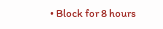• Block for 8 hours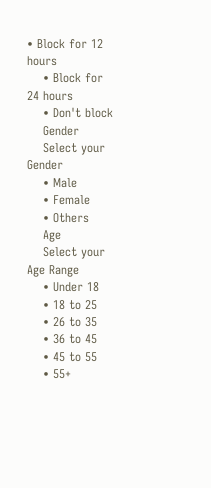• Block for 12 hours
    • Block for 24 hours
    • Don't block
    Gender
    Select your Gender
    • Male
    • Female
    • Others
    Age
    Select your Age Range
    • Under 18
    • 18 to 25
    • 26 to 35
    • 36 to 45
    • 45 to 55
    • 55+